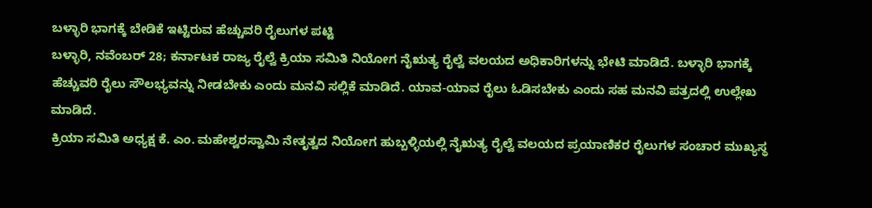ಬಳ್ಳಾರಿ ಭಾಗಕ್ಕೆ ಬೇಡಿಕೆ ಇಟ್ಟಿರುವ ಹೆಚ್ಚುವರಿ ರೈಲುಗಳ ಪಟ್ಟಿ
ಬಳ್ಳಾರಿ, ನವೆಂಬರ್ 28; ಕರ್ನಾಟಕ ರಾಜ್ಯ ರೈಲ್ವೆ ಕ್ರಿಯಾ ಸಮಿತಿ ನಿಯೋಗ ನೈಋತ್ಯ ರೈಲ್ವೆ ವಲಯದ ಅಧಿಕಾರಿಗಳನ್ನು ಭೇಟಿ ಮಾಡಿದೆ. ಬಳ್ಳಾರಿ ಭಾಗಕ್ಕೆ ಹೆಚ್ಚುವರಿ ರೈಲು ಸೌಲಭ್ಯವನ್ನು ನೀಡಬೇಕು ಎಂದು ಮನವಿ ಸಲ್ಲಿಕೆ ಮಾಡಿದೆ. ಯಾವ-ಯಾವ ರೈಲು ಓಡಿಸಬೇಕು ಎಂದು ಸಹ ಮನವಿ ಪತ್ರದಲ್ಲಿ ಉಲ್ಲೇಖ ಮಾಡಿದೆ.
ಕ್ರಿಯಾ ಸಮಿತಿ ಅಧ್ಯಕ್ಷ ಕೆ. ಎಂ. ಮಹೇಶ್ವರಸ್ವಾಮಿ ನೇತೃತ್ವದ ನಿಯೋಗ ಹುಬ್ಬಳ್ಳಿಯಲ್ಲಿ ನೈಋತ್ಯ ರೈಲ್ವೆ ವಲಯದ ಪ್ರಯಾಣಿಕರ ರೈಲುಗಳ ಸಂಚಾರ ಮುಖ್ಯಸ್ಥ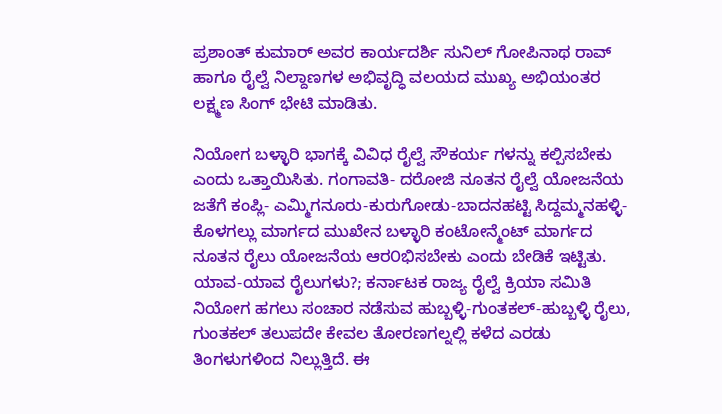ಪ್ರಶಾಂತ್ ಕುಮಾರ್ ಅವರ ಕಾರ್ಯದರ್ಶಿ ಸುನಿಲ್ ಗೋಪಿನಾಥ ರಾವ್ ಹಾಗೂ ರೈಲ್ವೆ ನಿಲ್ದಾಣಗಳ ಅಭಿವೃದ್ಧಿ ವಲಯದ ಮುಖ್ಯ ಅಭಿಯಂತರ ಲಕ್ಷ್ಮಣ ಸಿಂಗ್ ಭೇಟಿ ಮಾಡಿತು.

ನಿಯೋಗ ಬಳ್ಳಾರಿ ಭಾಗಕ್ಕೆ ವಿವಿಧ ರೈಲ್ವೆ ಸೌಕರ್ಯ ಗಳನ್ನು ಕಲ್ಪಿಸಬೇಕು ಎಂದು ಒತ್ತಾಯಿಸಿತು. ಗಂಗಾವತಿ- ದರೋಜಿ ನೂತನ ರೈಲ್ವೆ ಯೋಜನೆಯ ಜತೆಗೆ ಕಂಪ್ಲಿ- ಎಮ್ಮಿಗನೂರು-ಕುರುಗೋಡು-ಬಾದನಹಟ್ಟಿ ಸಿದ್ದಮ್ಮನಹಳ್ಳಿ- ಕೊಳಗಲ್ಲು ಮಾರ್ಗದ ಮುಖೇನ ಬಳ್ಳಾರಿ ಕಂಟೋನ್ಮೆಂಟ್ ಮಾರ್ಗದ ನೂತನ ರೈಲು ಯೋಜನೆಯ ಆರ೦ಭಿಸಬೇಕು ಎಂದು ಬೇಡಿಕೆ ಇಟ್ಟಿತು.
ಯಾವ-ಯಾವ ರೈಲುಗಳು?; ಕರ್ನಾಟಕ ರಾಜ್ಯ ರೈಲ್ವೆ ಕ್ರಿಯಾ ಸಮಿತಿ ನಿಯೋಗ ಹಗಲು ಸಂಚಾರ ನಡೆಸುವ ಹುಬ್ಬಳ್ಳಿ-ಗುಂತಕಲ್-ಹುಬ್ಬಳ್ಳಿ ರೈಲು, ಗುಂತಕಲ್ ತಲುಪದೇ ಕೇವಲ ತೋರಣಗಲ್ನಲ್ಲಿ ಕಳೆದ ಎರಡು ತಿಂಗಳುಗಳಿಂದ ನಿಲ್ಲುತ್ತಿದೆ. ಈ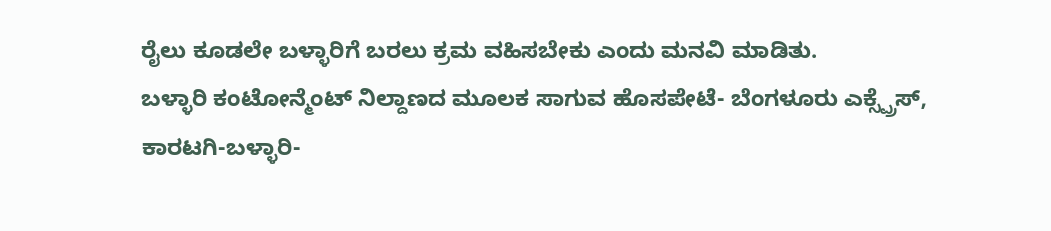ರೈಲು ಕೂಡಲೇ ಬಳ್ಳಾರಿಗೆ ಬರಲು ಕ್ರಮ ವಹಿಸಬೇಕು ಎಂದು ಮನವಿ ಮಾಡಿತು.
ಬಳ್ಳಾರಿ ಕಂಟೋನ್ಮೆಂಟ್ ನಿಲ್ದಾಣದ ಮೂಲಕ ಸಾಗುವ ಹೊಸಪೇಟೆ- ಬೆಂಗಳೂರು ಎಕ್ಸ್ಪ್ರೆಸ್, ಕಾರಟಗಿ-ಬಳ್ಳಾರಿ-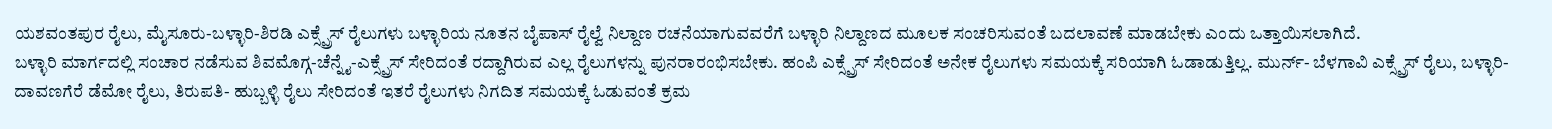ಯಶವಂತಪುರ ರೈಲು, ಮೈಸೂರು-ಬಳ್ಳಾರಿ-ಶಿರಡಿ ಎಕ್ಸ್ಪ್ರೆಸ್ ರೈಲುಗಳು ಬಳ್ಳಾರಿಯ ನೂತನ ಬೈಪಾಸ್ ರೈಲ್ವೆ ನಿಲ್ದಾಣ ರಚನೆಯಾಗುವವರೆಗೆ ಬಳ್ಳಾರಿ ನಿಲ್ದಾಣದ ಮೂಲಕ ಸಂಚರಿಸುವಂತೆ ಬದಲಾವಣೆ ಮಾಡಬೇಕು ಎಂದು ಒತ್ತಾಯಿಸಲಾಗಿದೆ.
ಬಳ್ಳಾರಿ ಮಾರ್ಗದಲ್ಲಿ ಸಂಚಾರ ನಡೆಸುವ ಶಿವಮೊಗ್ಗ-ಚೆನ್ನೈ-ಎಕ್ಸ್ಪ್ರೆಸ್ ಸೇರಿದಂತೆ ರದ್ದಾಗಿರುವ ಎಲ್ಲ ರೈಲುಗಳನ್ನು ಪುನರಾರಂಭಿಸಬೇಕು. ಹಂಪಿ ಎಕ್ಸ್ಪ್ರೆಸ್ ಸೇರಿದಂತೆ ಅನೇಕ ರೈಲುಗಳು ಸಮಯಕ್ಕೆ ಸರಿಯಾಗಿ ಓಡಾಡುತ್ತಿಲ್ಲ. ಮುರ್ನ್- ಬೆಳಗಾವಿ ಎಕ್ಸ್ಪ್ರೆಸ್ ರೈಲು, ಬಳ್ಳಾರಿ- ದಾವಣಗೆರೆ ಡೆಮೋ ರೈಲು, ತಿರುಪತಿ- ಹುಬ್ಬಳ್ಳಿ ರೈಲು ಸೇರಿದಂತೆ ಇತರೆ ರೈಲುಗಳು ನಿಗದಿತ ಸಮಯಕ್ಕೆ ಓಡುವಂತೆ ಕ್ರಮ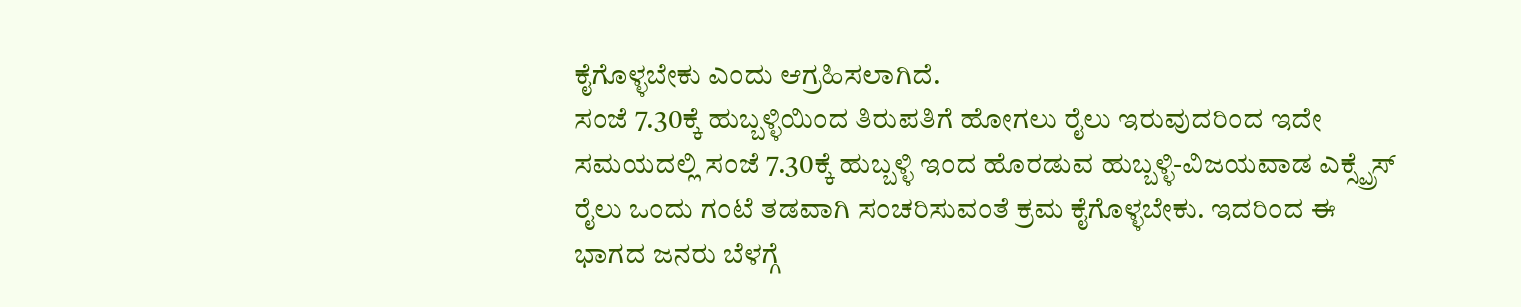ಕೈಗೊಳ್ಳಬೇಕು ಎಂದು ಆಗ್ರಹಿಸಲಾಗಿದೆ.
ಸಂಜೆ 7.30ಕ್ಕೆ ಹುಬ್ಬಳ್ಳಿಯಿಂದ ತಿರುಪತಿಗೆ ಹೋಗಲು ರೈಲು ಇರುವುದರಿಂದ ಇದೇ ಸಮಯದಲ್ಲಿ ಸಂಜೆ 7.30ಕ್ಕೆ ಹುಬ್ಬಳ್ಳಿ ಇಂದ ಹೊರಡುವ ಹುಬ್ಬಳ್ಳಿ-ವಿಜಯವಾಡ ಎಕ್ಸ್ಪ್ರೆಸ್ ರೈಲು ಒಂದು ಗಂಟೆ ತಡವಾಗಿ ಸಂಚರಿಸುವಂತೆ ಕ್ರಮ ಕೈಗೊಳ್ಳಬೇಕು. ಇದರಿಂದ ಈ ಭಾಗದ ಜನರು ಬೆಳಗ್ಗೆ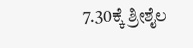7.30ಕ್ಕೆ ಶ್ರೀಶೈಲ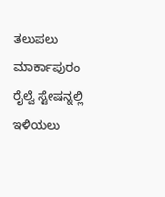ತಲುಪಲು ಮಾರ್ಕಾಪುರಂ ರೈಲ್ವೆ ಸ್ಟೇಷನ್ನಲ್ಲಿ ಇಳಿಯಲು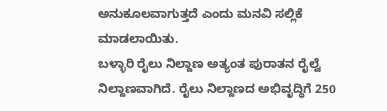ಅನುಕೂಲವಾಗುತ್ತದೆ ಎಂದು ಮನವಿ ಸಲ್ಲಿಕೆ ಮಾಡಲಾಯಿತು.
ಬಳ್ಳಾರಿ ರೈಲು ನಿಲ್ದಾಣ ಅತ್ಯಂತ ಪುರಾತನ ರೈಲ್ವೆ ನಿಲ್ದಾಣವಾಗಿದೆ. ರೈಲು ನಿಲ್ದಾಣದ ಅಭಿವೃದ್ಧಿಗೆ 250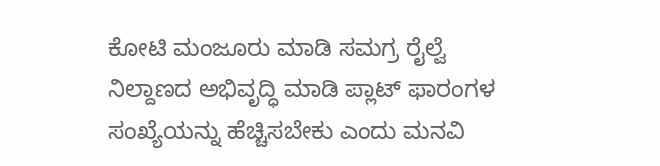ಕೋಟಿ ಮಂಜೂರು ಮಾಡಿ ಸಮಗ್ರ ರೈಲ್ವೆ ನಿಲ್ದಾಣದ ಅಭಿವೃದ್ಧಿ ಮಾಡಿ ಪ್ಲಾಟ್ ಫಾರಂಗಳ ಸಂಖ್ಯೆಯನ್ನು ಹೆಚ್ಚಿಸಬೇಕು ಎಂದು ಮನವಿ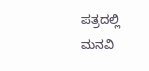ಪತ್ರದಲ್ಲಿ ಮನವಿ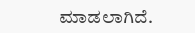ಮಾಡಲಾಗಿದೆ.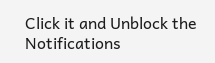Click it and Unblock the Notifications